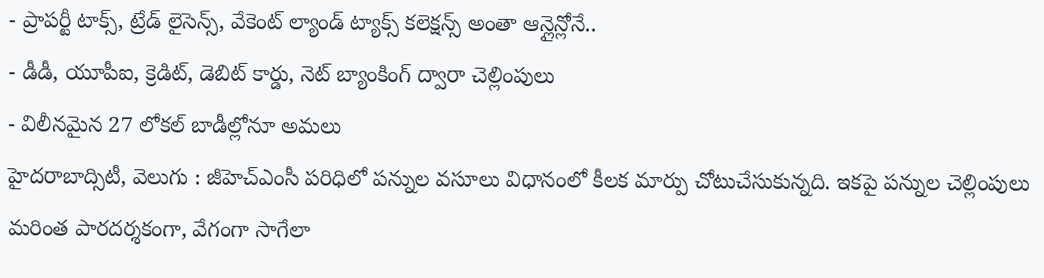- ప్రాపర్టీ టాక్స్, ట్రేడ్ లైసెన్స్, వేకెంట్ ల్యాండ్ ట్యాక్స్ కలెక్షన్స్ అంతా ఆన్లైన్లోనే..
- డీడీ, యూపీఐ, క్రెడిట్, డెబిట్ కార్డు, నెట్ బ్యాంకింగ్ ద్వారా చెల్లింపులు
- విలీనమైన 27 లోకల్ బాడీల్లోనూ అమలు
హైదరాబాద్సిటీ, వెలుగు : జీహెచ్ఎంసీ పరిధిలో పన్నుల వసూలు విధానంలో కీలక మార్పు చోటుచేసుకున్నది. ఇకపై పన్నుల చెల్లింపులు మరింత పారదర్శకంగా, వేగంగా సాగేలా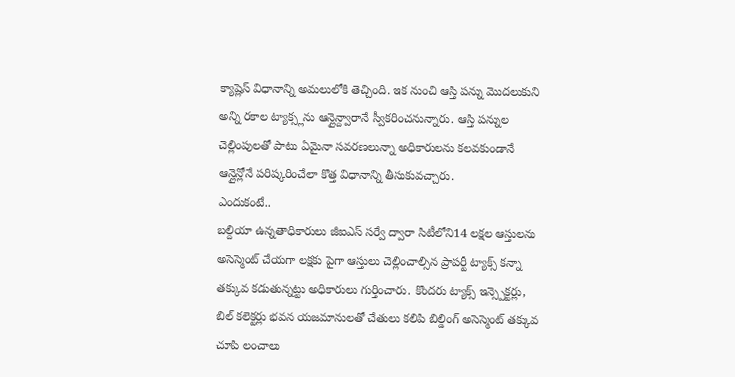క్యాష్లెస్ విధానాన్ని అమలులోకి తెచ్చింది. ఇక నుంచి ఆస్తి పన్ను మొదలుకుని అన్ని రకాల ట్యాక్స్లను ఆన్లైన్ద్వారానే స్వీకరించనున్నారు. ఆస్తి పన్నుల చెల్లింపులతో పాటు ఏమైనా సవరణలున్నా అధికారులను కలవకుండానే ఆన్లైన్లోనే పరిష్కరించేలా కొత్త విధానాన్ని తీసుకువచ్చారు.
ఎందుకంటే..
బల్దియా ఉన్నతాధికారులు జీఐఎస్ సర్వే ద్వారా సిటీలోని14 లక్షల ఆస్తులను అసెస్మెంట్ చేయగా లక్షకు పైగా ఆస్తులు చెల్లించాల్సిన ప్రాపర్టీ ట్యాక్స్ కన్నా తక్కువ కడుతున్నట్టు అధికారులు గుర్తించారు. కొందరు ట్యాక్స్ ఇన్స్పెక్టర్లు, బిల్ కలెక్టర్లు భవన యజమానులతో చేతులు కలిపి బిల్డింగ్ అసెస్మెంట్ తక్కువ చూపి లంచాలు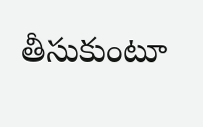తీసుకుంటూ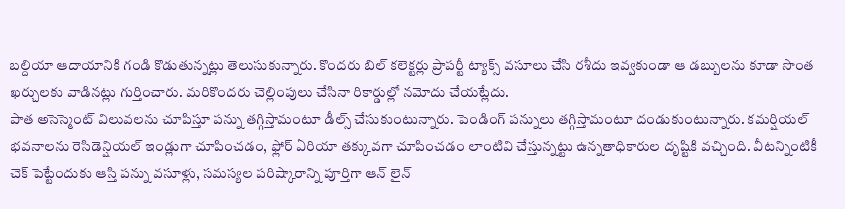బల్దియా ఆదాయానికి గండి కొడుతున్నట్లు తెలుసుకున్నారు. కొందరు బిల్ కలెక్టర్లు ప్రాపర్టీ ట్యాక్స్ వసూలు చేసి రశీదు ఇవ్వకుండా ఆ డబ్బులను కూడా సొంత ఖర్చులకు వాడినట్లు గుర్తించారు. మరికొందరు చెల్లింపులు చేసినా రికార్డుల్లో నమోదు చేయట్లేదు.
పాత అసెస్మెంట్ విలువలను చూపిస్తూ పన్ను తగ్గిస్తామంటూ డీల్స్ చేసుకుంటున్నారు. పెండింగ్ పన్నులు తగ్గిస్తామంటూ దండుకుంటున్నారు. కమర్షియల్ భవనాలను రెసిడెన్షియల్ ఇండ్లుగా చూపించడం, ఫ్లోర్ ఏరియా తక్కువగా చూపించడం లాంటివి చేస్తున్నట్టు ఉన్నతాధికారుల దృష్టికి వచ్చింది. వీటన్నింటికీ చెక్ పెట్టేందుకు ఆస్తి పన్ను వసూళ్లు, సమస్యల పరిష్కారాన్ని పూర్తిగా ఆన్ లైన్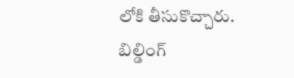లోకి తీసుకొచ్చారు.
బిల్డింగ్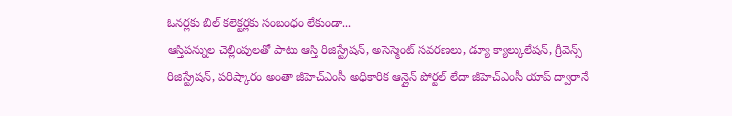ఓనర్లకు బిల్ కలెక్టర్లకు సంబంధం లేకుండా...
ఆస్తిపన్నుల చెల్లింపులతో పాటు ఆస్తి రిజిస్ట్రేషన్, అసెస్మెంట్ సవరణలు, డ్యూ క్యాల్కులేషన్, గ్రీవెన్స్ రిజిస్ట్రేషన్, పరిష్కారం అంతా జీహెచ్ఎంసీ అధికారిక ఆన్లైన్ పోర్టల్ లేదా జీహెచ్ఎంసీ యాప్ ద్వారానే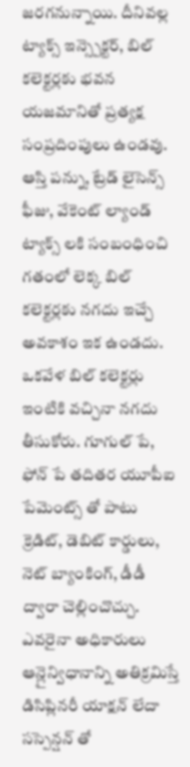జరగనున్నాయి. దీనివల్ల ట్యాక్స్ ఇన్స్పెక్టర్, బిల్ కలెక్టర్లకు భవన యజమానితో ప్రత్యక్ష సంప్రదింపులు ఉండవు. ఆస్తి పన్ను, ట్రేడ్ లైసెన్స్ ఫీజు, వేకెంట్ ల్యాండ్ ట్యాక్స్ లకి సంబంధించి గతంలో లెక్క బిల్ కలెక్టర్లకు నగదు ఇచ్చే అవకాశం ఇక ఉండదు.
ఒకవేళ బిల్ కలెక్టర్లు ఇంటికి వచ్చినా నగదు తీసుకోరు. గూగుల్ పే, ఫోన్ పే తదితర యూపీఐ పేమెంట్స్ తో పాటు క్రెడిట్, డెబిట్ కార్డులు, నెట్ బ్యాంకింగ్, డీడీ ద్వారా చెల్లించొచ్చు. ఎవరైనా అధికారులు ఆన్లైన్విధానాన్ని అతిక్రమిస్తే డిసిప్లినరీ యాక్షన్ లేదా సస్పెన్షన్ తో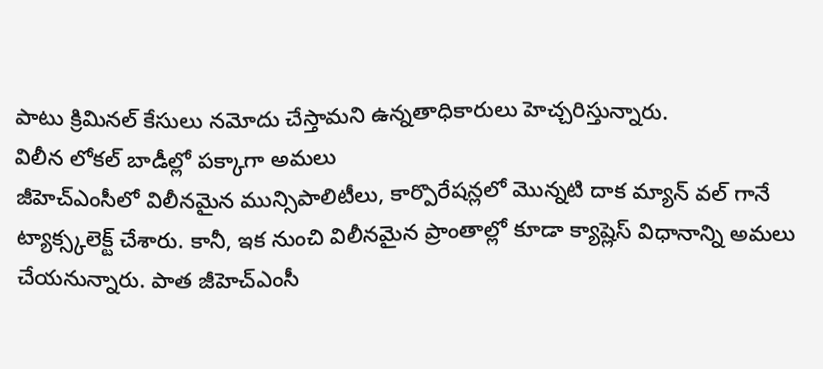పాటు క్రిమినల్ కేసులు నమోదు చేస్తామని ఉన్నతాధికారులు హెచ్చరిస్తున్నారు.
విలీన లోకల్ బాడీల్లో పక్కాగా అమలు
జీహెచ్ఎంసీలో విలీనమైన మున్సిపాలిటీలు, కార్పొరేషన్లలో మొన్నటి దాక మ్యాన్ వల్ గానే ట్యాక్స్కలెక్ట్ చేశారు. కానీ, ఇక నుంచి విలీనమైన ప్రాంతాల్లో కూడా క్యాష్లెస్ విధానాన్ని అమలు చేయనున్నారు. పాత జీహెచ్ఎంసీ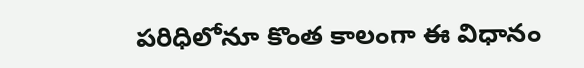పరిధిలోనూ కొంత కాలంగా ఈ విధానం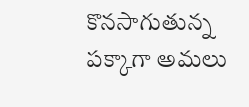కొనసాగుతున్న పక్కాగా అమలు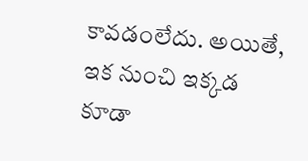కావడంలేదు. అయితే, ఇక నుంచి ఇక్కడ కూడా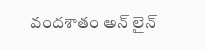వందశాతం అన్ లైన్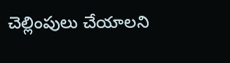చెల్లింపులు చేయాలని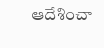ఆదేశించా